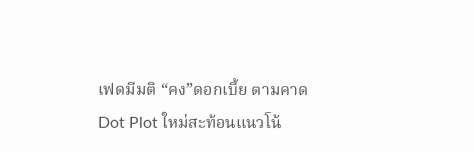เฟดมีมติ “คง”ดอกเบี้ย ตามคาด Dot Plot ใหม่สะท้อนแนวโน้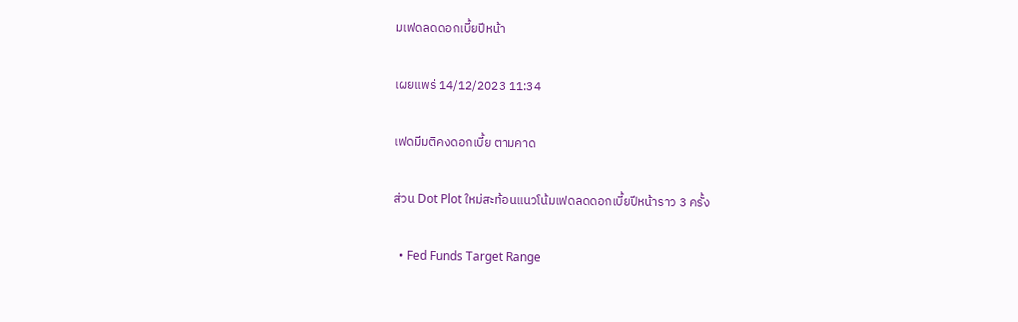มเฟดลดดอกเบี้ยปีหน้า

เผยแพร่ 14/12/2023 11:34

เฟดมีมติคงดอกเบี้ย ตามคาด

ส่วน Dot Plot ใหม่สะท้อนแนวโน้มเฟดลดดอกเบี้ยปีหน้าราว 3 ครั้ง

  • Fed Funds Target Range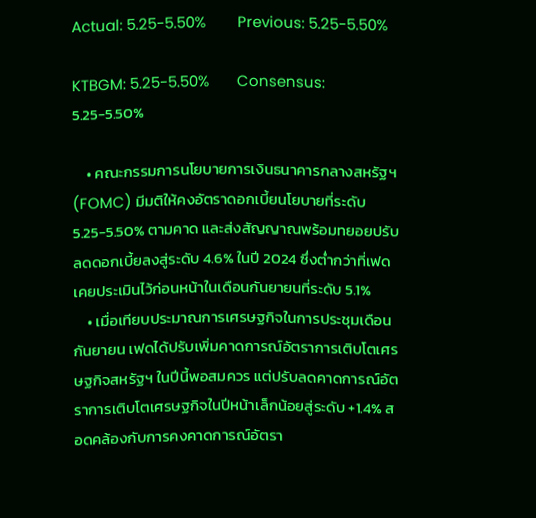Actual: 5.25-5.50%        Previous: 5.25-5.50%

KTBGM: 5.25-5.50%       Consensus: 5.25-5.50%

    • คณะกรรมการนโยบายการเงินธนาคารกลางสหรัฐฯ (FOMC) มีมติให้คงอัตราดอกเบี้ยนโยบายที่ระดับ 5.25-5.50% ตามคาด และส่งสัญญาณพร้อมทยอยปรับลดดอกเบี้ยลงสู่ระดับ 4.6% ในปี 2024 ซึ่งต่ำกว่าที่เฟดเคยประเมินไว้ก่อนหน้าในเดือนกันยายนที่ระดับ 5.1%
    • เมื่อเทียบประมาณการเศรษฐกิจในการประชุมเดือนกันยายน เฟดได้ปรับเพิ่มคาดการณ์อัตราการเติบโตเศรษฐกิจสหรัฐฯ ในปีนี้พอสมควร แต่ปรับลดคาดการณ์อัตราการเติบโตเศรษฐกิจในปีหน้าเล็กน้อยสู่ระดับ +1.4% สอดคล้องกับการคงคาดการณ์อัตรา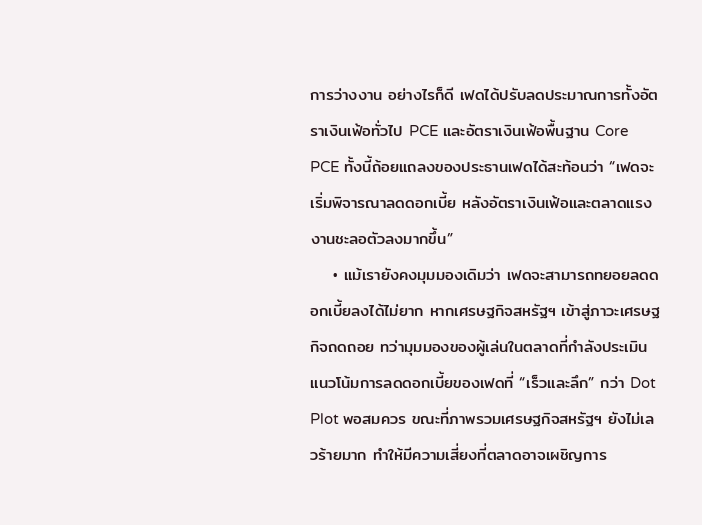การว่างงาน อย่างไรก็ดี เฟดได้ปรับลดประมาณการทั้งอัตราเงินเฟ้อทั่วไป PCE และอัตราเงินเฟ้อพื้นฐาน Core PCE ทั้งนี้ถ้อยแถลงของประธานเฟดได้สะท้อนว่า “เฟดจะเริ่มพิจารณาลดดอกเบี้ย หลังอัตราเงินเฟ้อและตลาดแรงงานชะลอตัวลงมากขึ้น”
    • แม้เรายังคงมุมมองเดิมว่า เฟดจะสามารถทยอยลดดอกเบี้ยลงได้ไม่ยาก หากเศรษฐกิจสหรัฐฯ เข้าสู่ภาวะเศรษฐกิจถดถอย ทว่ามุมมองของผู้เล่นในตลาดที่กำลังประเมินแนวโน้มการลดดอกเบี้ยของเฟดที่ “เร็วและลึก” กว่า Dot Plot พอสมควร ขณะที่ภาพรวมเศรษฐกิจสหรัฐฯ ยังไม่เลวร้ายมาก ทำให้มีความเสี่ยงที่ตลาดอาจเผชิญการ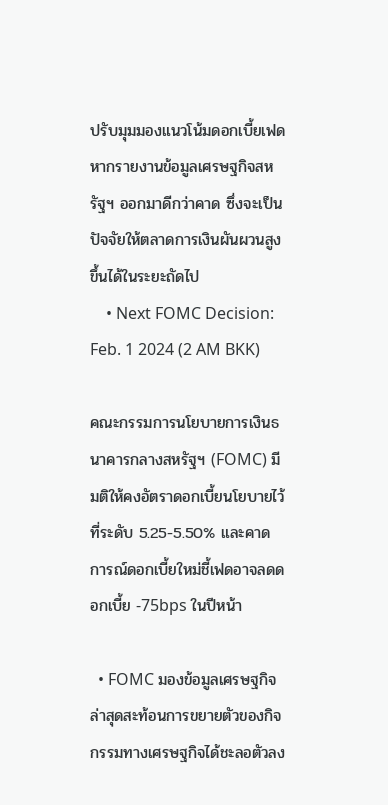ปรับมุมมองแนวโน้มดอกเบี้ยเฟด หากรายงานข้อมูลเศรษฐกิจสหรัฐฯ ออกมาดีกว่าคาด ซึ่งจะเป็นปัจจัยให้ตลาดการเงินผันผวนสูงขึ้นได้ในระยะถัดไป
    • Next FOMC Decision: Feb. 1 2024 (2 AM BKK)

คณะกรรมการนโยบายการเงินธนาคารกลางสหรัฐฯ (FOMC) มีมติให้คงอัตราดอกเบี้ยนโยบายไว้ที่ระดับ 5.25-5.50% และคาดการณ์ดอกเบี้ยใหม่ชี้เฟดอาจลดดอกเบี้ย -75bps ในปีหน้า

  • FOMC มองข้อมูลเศรษฐกิจล่าสุดสะท้อนการขยายตัวของกิจกรรมทางเศรษฐกิจได้ชะลอตัวลง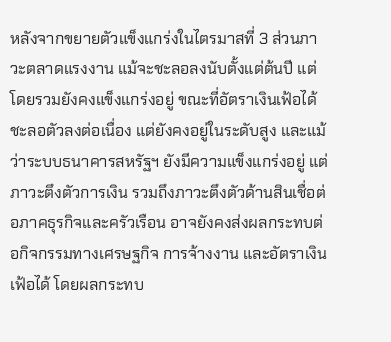หลังจากขยายตัวแข็งแกร่งในไตรมาสที่ 3 ส่วนภาวะตลาดแรงงาน แม้จะชะลอลงนับตั้งแต่ต้นปี แต่โดยรวมยังคงแข็งแกร่งอยู่ ขณะที่อัตราเงินเฟ้อได้ชะลอตัวลงต่อเนื่อง แต่ยังคงอยู่ในระดับสูง และแม้ว่าระบบธนาคารสหรัฐฯ ยังมีความแข็งแกร่งอยู่ แต่ภาวะตึงตัวการเงิน รวมถึงภาวะตึงตัวด้านสินเชื่อต่อภาคธุรกิจและครัวเรือน อาจยังคงส่งผลกระทบต่อกิจกรรมทางเศรษฐกิจ การจ้างงาน และอัตราเงินเฟ้อได้ โดยผลกระทบ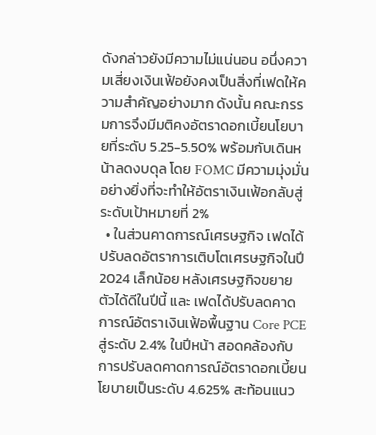ดังกล่าวยังมีความไม่แน่นอน อนึ่งความเสี่ยงเงินเฟ้อยังคงเป็นสิ่งที่เฟดให้ความสำคัญอย่างมาก ดังนั้น คณะกรรมการจึงมีมติคงอัตราดอกเบี้ยนโยบายที่ระดับ 5.25-5.50% พร้อมกับเดินหน้าลดงบดุล โดย FOMC มีความมุ่งมั่นอย่างยิ่งที่จะทำให้อัตราเงินเฟ้อกลับสู่ระดับเป้าหมายที่ 2%
  • ในส่วนคาดการณ์เศรษฐกิจ เฟดได้ปรับลดอัตราการเติบโตเศรษฐกิจในปี 2024 เล็กน้อย หลังเศรษฐกิจขยายตัวได้ดีในปีนี้ และ เฟดได้ปรับลดคาดการณ์อัตราเงินเฟ้อพื้นฐาน Core PCE สู่ระดับ 2.4% ในปีหน้า สอดคล้องกับการปรับลดคาดการณ์อัตราดอกเบี้ยนโยบายเป็นระดับ 4.625% สะท้อนแนว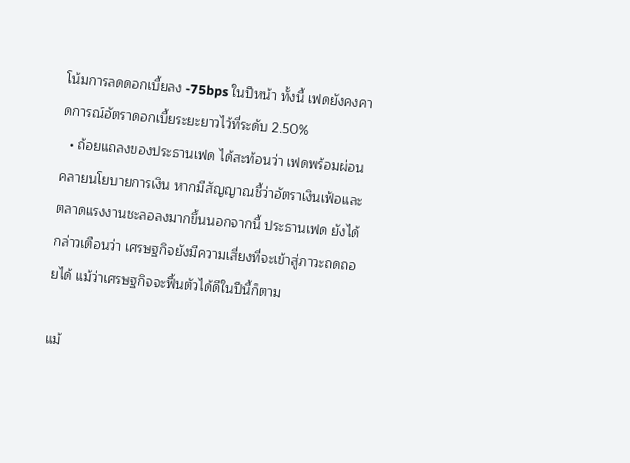โน้มการลดดอกเบี้ยลง -75bps ในปีหน้า ทั้งนี้ เฟดยังคงคาดการณ์อัตราดอกเบี้ยระยะยาวไว้ที่ระดับ 2.50%
  • ถ้อยแถลงของประธานเฟด ได้สะท้อนว่า เฟดพร้อมผ่อนคลายนโยบายการเงิน หากมีสัญญาณชี้ว่าอัตราเงินเฟ้อและตลาดแรงงานชะลอลงมากขึ้นนอกจากนี้ ประธานเฟด ยังได้กล่าวเตือนว่า เศรษฐกิจยังมีความเสี่ยงที่จะเข้าสู่ภาวะถดถอยได้ แม้ว่าเศรษฐกิจจะฟื้นตัวได้ดีในปีนี้ก็ตาม

แม้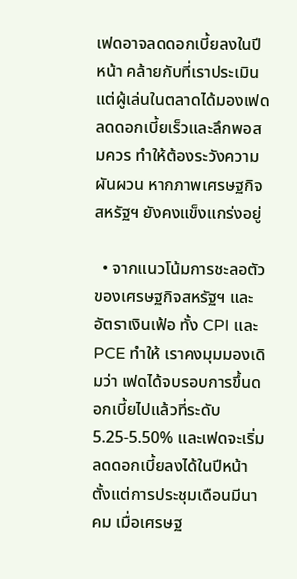เฟดอาจลดดอกเบี้ยลงในปีหน้า คล้ายกับที่เราประเมิน แต่ผู้เล่นในตลาดได้มองเฟดลดดอกเบี้ยเร็วและลึกพอสมควร ทำให้ต้องระวังความผันผวน หากภาพเศรษฐกิจสหรัฐฯ ยังคงแข็งแกร่งอยู่

  • จากแนวโน้มการชะลอตัวของเศรษฐกิจสหรัฐฯ และอัตราเงินเฟ้อ ทั้ง CPI และ PCE ทำให้ เราคงมุมมองเดิมว่า เฟดได้จบรอบการขึ้นดอกเบี้ยไปแล้วที่ระดับ 5.25-5.50% และเฟดจะเริ่มลดดอกเบี้ยลงได้ในปีหน้า ตั้งแต่การประชุมเดือนมีนาคม เมื่อเศรษฐ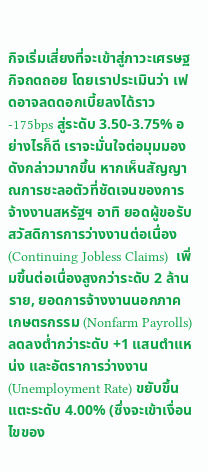กิจเริ่มเสี่ยงที่จะเข้าสู่ภาวะเศรษฐกิจถดถอย โดยเราประเมินว่า เฟดอาจลดดอกเบี้ยลงได้ราว -175bps สู่ระดับ 3.50-3.75% อย่างไรก็ดี เราจะมั่นใจต่อมุมมองดังกล่าวมากขึ้น หากเห็นสัญญาณการชะลอตัวที่ชัดเจนของการจ้างงานสหรัฐฯ อาทิ ยอดผู้ขอรับสวัสดิการการว่างงานต่อเนื่อง (Continuing Jobless Claims)  เพิ่มขึ้นต่อเนื่องสูงกว่าระดับ 2 ล้านราย, ยอดการจ้างงานนอกภาคเกษตรกรรม (Nonfarm Payrolls) ลดลงต่ำกว่าระดับ +1 แสนตำแหน่ง และอัตราการว่างงาน (Unemployment Rate) ขยับขึ้นแตะระดับ 4.00% (ซึ่งจะเข้าเงื่อนไขของ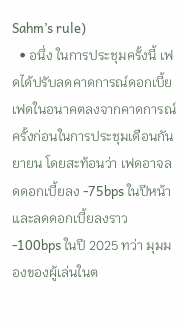Sahm’s rule)
  • อนึ่ง ในการประชุมครั้งนี้ เฟดได้ปรับลดคาดการณ์ดอกเบี้ยเฟดในอนาคตลงจากคาดการณ์ครั้งก่อนในการประชุมเดือนกันยายน โดยสะท้อนว่า เฟดอาจลดดอกเบี้ยลง -75bps ในปีหน้า และลดดอกเบี้ยลงราว -100bps ในปี 2025 ทว่า มุมมองของผู้เล่นในต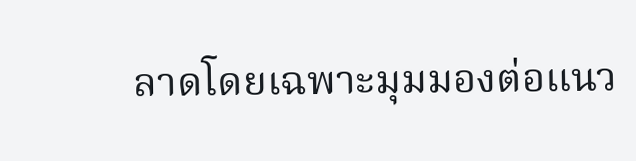ลาดโดยเฉพาะมุมมองต่อแนว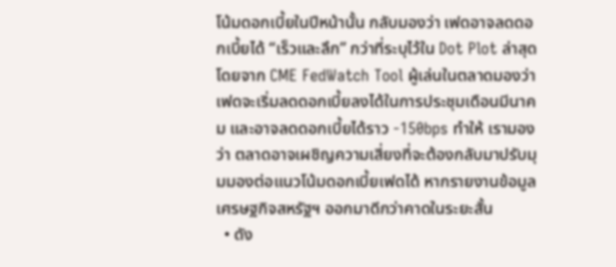โน้มดอกเบี้ยในปีหน้านั้น กลับมองว่า เฟดอาจลดดอกเบี้ยได้ “เร็วและลึก” กว่าที่ระบุไว้ใน Dot Plot ล่าสุด โดยจาก CME FedWatch Tool ผู้เล่นในตลาดมองว่า เฟดจะเริ่มลดดอกเบี้ยลงได้ในการประชุมเดือนมีนาคม และอาจลดดอกเบี้ยได้ราว -150bps ทำให้ เรามองว่า ตลาดอาจเผชิญความเสี่ยงที่จะต้องกลับมาปรับมุมมองต่อแนวโน้มดอกเบี้ยเฟดได้ หากรายงานข้อมูลเศรษฐกิจสหรัฐฯ ออกมาดีกว่าคาดในระยะสั้น
  • ดัง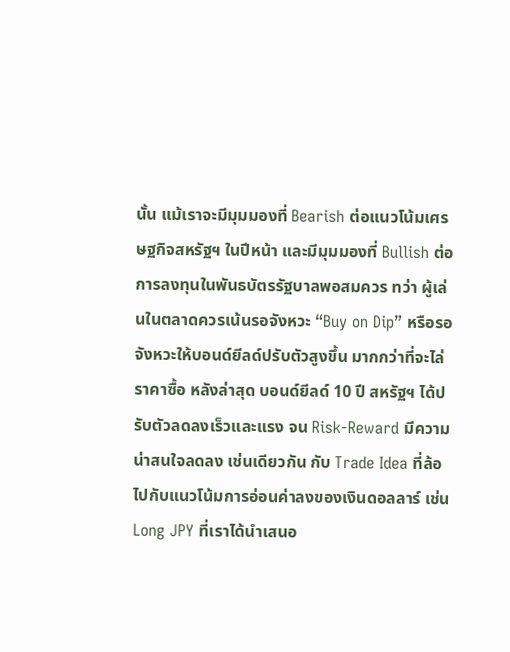นั้น แม้เราจะมีมุมมองที่ Bearish ต่อแนวโน้มเศรษฐกิจสหรัฐฯ ในปีหน้า และมีมุมมองที่ Bullish ต่อการลงทุนในพันธบัตรรัฐบาลพอสมควร ทว่า ผู้เล่นในตลาดควรเน้นรอจังหวะ “Buy on Dip” หรือรอจังหวะให้บอนด์ยีลด์ปรับตัวสูงขึ้น มากกว่าที่จะไล่ราคาซื้อ หลังล่าสุด บอนด์ยีลด์ 10 ปี สหรัฐฯ ได้ปรับตัวลดลงเร็วและแรง จน Risk-Reward มีความน่าสนใจลดลง เช่นเดียวกัน กับ Trade Idea ที่ล้อไปกับแนวโน้มการอ่อนค่าลงของเงินดอลลาร์ เช่น Long JPY ที่เราได้นำเสนอ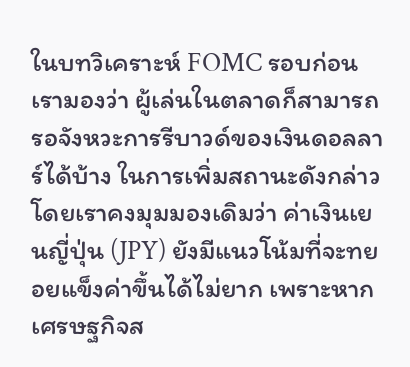ในบทวิเคราะห์ FOMC รอบก่อน เรามองว่า ผู้เล่นในตลาดก็สามารถรอจังหวะการรีบาวด์ของเงินดอลลาร์ได้บ้าง ในการเพิ่มสถานะดังกล่าว โดยเราคงมุมมองเดิมว่า ค่าเงินเยนญี่ปุ่น (JPY) ยังมีแนวโน้มที่จะทยอยแข็งค่าขึ้นได้ไม่ยาก เพราะหากเศรษฐกิจส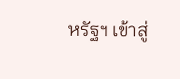หรัฐฯ เข้าสู่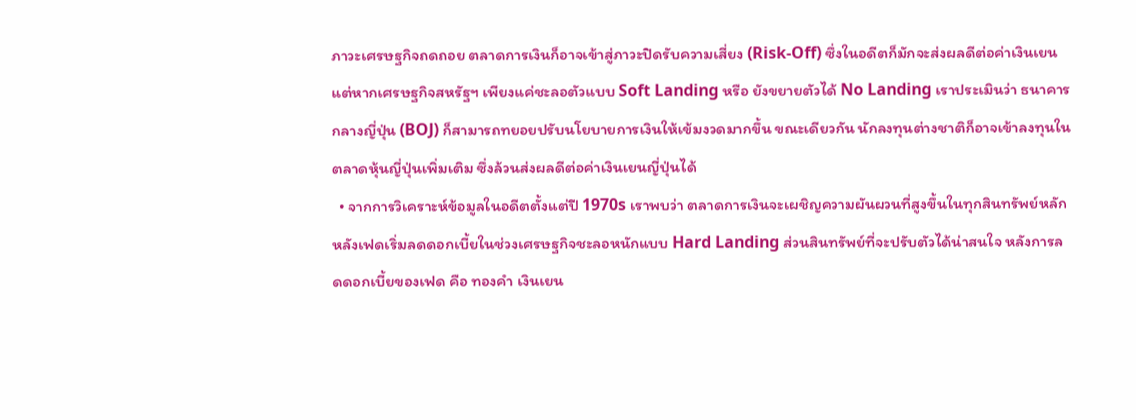ภาวะเศรษฐกิจถดถอย ตลาดการเงินก็อาจเข้าสู่ภาวะปิดรับความเสี่ยง (Risk-Off) ซึ่งในอดีตก็มักจะส่งผลดีต่อค่าเงินเยน แต่หากเศรษฐกิจสหรัฐฯ เพียงแค่ชะลอตัวแบบ Soft Landing หรือ ยังขยายตัวได้ No Landing เราประเมินว่า ธนาคารกลางญี่ปุ่น (BOJ) ก็สามารถทยอยปรับนโยบายการเงินให้เข้มงวดมากขึ้น ขณะเดียวกัน นักลงทุนต่างชาติก็อาจเข้าลงทุนในตลาดหุ้นญี่ปุ่นเพิ่มเติม ซึ่งล้วนส่งผลดีต่อค่าเงินเยนญี่ปุ่นได้
  • จากการวิเคราะห์ข้อมูลในอดีตตั้งแต่ปี 1970s เราพบว่า ตลาดการเงินจะเผชิญความผันผวนที่สูงขึ้นในทุกสินทรัพย์หลัก หลังเฟดเริ่มลดดอกเบี้ยในช่วงเศรษฐกิจชะลอหนักแบบ Hard Landing ส่วนสินทรัพย์ที่จะปรับตัวได้น่าสนใจ หลังการลดดอกเบี้ยของเฟด คือ ทองคำ เงินเยน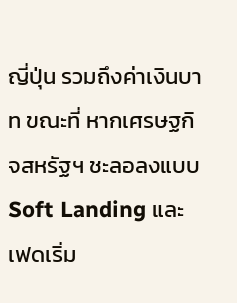ญี่ปุ่น รวมถึงค่าเงินบาท ขณะที่ หากเศรษฐกิจสหรัฐฯ ชะลอลงแบบ Soft Landing และเฟดเริ่ม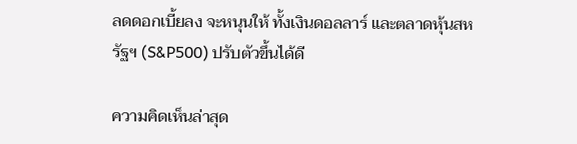ลดดอกเบี้ยลง จะหนุนให้ ทั้งเงินดอลลาร์ และตลาดหุ้นสหรัฐฯ (S&P500) ปรับตัวขึ้นได้ดี

ความคิดเห็นล่าสุด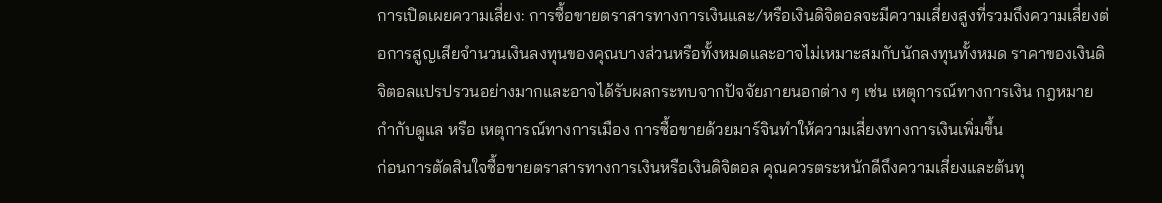การเปิดเผยความเสี่ยง: การซื้อขายตราสารทางการเงินและ/หรือเงินดิจิตอลจะมีความเสี่ยงสูงที่รวมถึงความเสี่ยงต่อการสูญเสียจำนวนเงินลงทุนของคุณบางส่วนหรือทั้งหมดและอาจไม่เหมาะสมกับนักลงทุนทั้งหมด ราคาของเงินดิจิตอลแปรปรวนอย่างมากและอาจได้รับผลกระทบจากปัจจัยภายนอกต่าง ๆ เช่น เหตุการณ์ทางการเงิน กฎหมายกำกับดูแล หรือ เหตุการณ์ทางการเมือง การซื้อขายด้วยมาร์จินทำให้ความเสี่ยงทางการเงินเพิ่มขึ้น
ก่อนการตัดสินใจซื้อขายตราสารทางการเงินหรือเงินดิจิตอล คุณควรตระหนักดีถึงความเสี่ยงและต้นทุ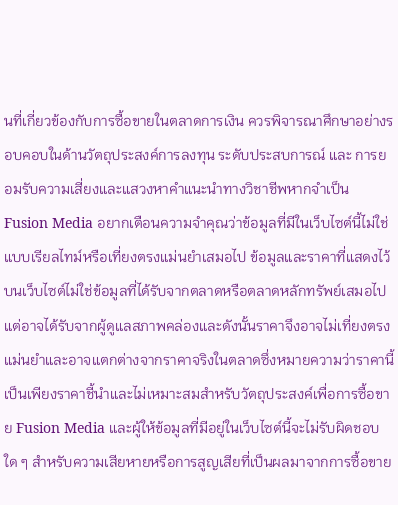นที่เกี่ยวข้องกับการซื้อขายในตลาดการเงิน ควรพิจารณาศึกษาอย่างรอบคอบในด้านวัตถุประสงค์การลงทุน ระดับประสบการณ์ และ การยอมรับความเสี่ยงและแสวงหาคำแนะนำทางวิชาชีพหากจำเป็น
Fusion Media อยากเตือนความจำคุณว่าข้อมูลที่มีในเว็บไซต์นี้ไม่ใช่แบบเรียลไทม์หรือเที่ยงตรงแม่นยำเสมอไป ข้อมูลและราคาที่แสดงไว้บนเว็บไซต์ไม่ใช่ข้อมูลที่ได้รับจากตลาดหรือตลาดหลักทรัพย์เสมอไปแต่อาจได้รับจากผู้ดูแลสภาพคล่องและดังนั้นราคาจึงอาจไม่เที่ยงตรงแม่นยำและอาจแตกต่างจากราคาจริงในตลาดซึ่งหมายความว่าราคานี้เป็นเพียงราคาชี้นำและไม่เหมาะสมสำหรับวัตถุประสงค์เพื่อการซื้อขาย Fusion Media และผู้ให้ข้อมูลที่มีอยู่ในเว็บไซต์นี้จะไม่รับผิดชอบใด ๆ สำหรับความเสียหายหรือการสูญเสียที่เป็นผลมาจากการซื้อขาย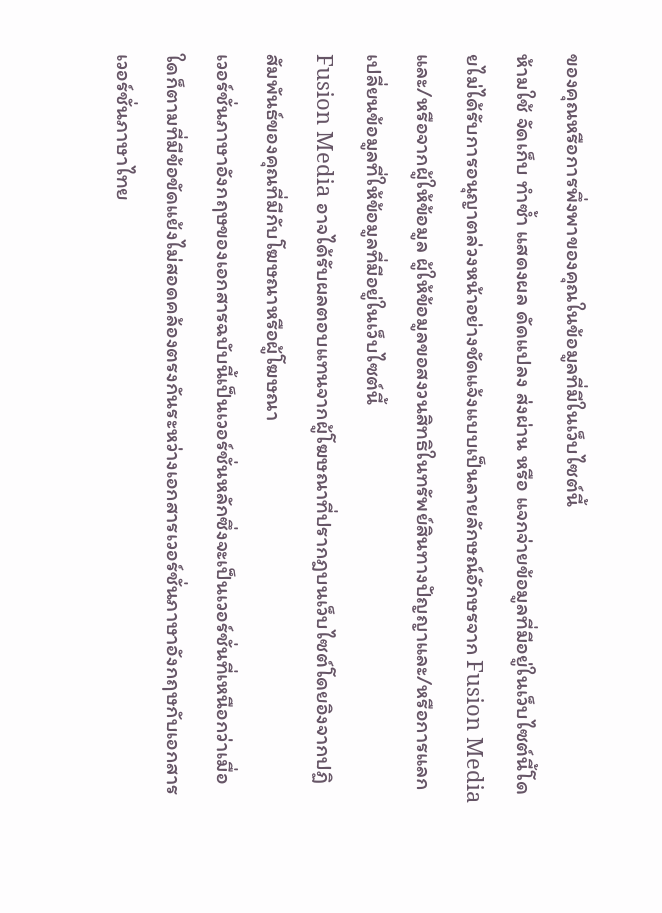ของคุณหรือการพึ่งพาของคุณในข้อมูลที่มีในเว็บไซต์นี้
ห้ามใช้ จัดเก็บ ทำซ้ำ แสดงผล ดัดแปลง ส่งผ่าน หรือ แจกจ่ายข้อมูลที่มีอยู่ในเว็บไซต์นี้โดยไม่ได้รับการอนุญาตล่วงหน้าอย่างชัดแจ้งแบบเป็นลายลักษณ์อักษรจาก Fusion Media และ/หรือจากผู้ให้ข้อมูล ผู้ให้ข้อมูลขอสงวนสิทธิในทรัพย์สินทางปัญญาและ/หรือการแลกเปลี่ยนข้อมูลที่ให้ข้อมูลที่มีอยู่ในเว็บไซต์นี้
Fusion Media อาจได้รับผลตอบแทนจากผู้โฆษณาที่ปรากฎบนเว็บไซต์โดยอิงจากปฏิสัมพันธ์ของคุณที่มีกับโฆษณาหรือผู้โฆษณา
เวอร์ชั่นภาษาอังกฤษของเอกสารฉบับนี้เป็นเวอร์ชั่นหลักซึ่งจะเป็นเวอร์ชั่นที่เหนือกว่าเมื่อใดก็ตามที่มีข้อขัดแย้งไม่สอดคล้องตรงกันระหว่างเอกสารเวอร์ชั่นภาษาอังกฤษกับเอกสารเวอร์ชั่นภาษาไทย